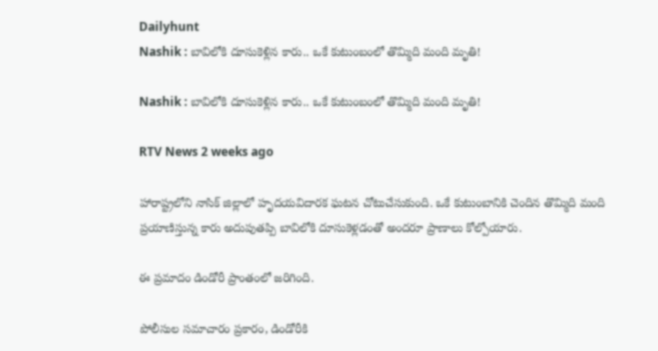Dailyhunt
Nashik : బావిలోకి దూసుకెళ్లిన కారు.. ఒకే కుటుంబంలో తొమ్మిది మంది మృతి!

Nashik : బావిలోకి దూసుకెళ్లిన కారు.. ఒకే కుటుంబంలో తొమ్మిది మంది మృతి!

RTV News 2 weeks ago

హారాష్ట్రలోని నాసిక్ జిల్లాలో హృదయవిదారక ఘటన చోటుచేసుకుంది. ఒకే కుటుంబానికి చెందిన తొమ్మిది మంది ప్రయాణిస్తున్న కారు అదుపుతప్పి బావిలోకి దూసుకెళ్లడంతో అందరూ ప్రాణాలు కోల్పోయారు.

ఈ ప్రమాదం డిండోరీ ప్రాంతంలో జరిగింది.

పోలీసుల సమాచారం ప్రకారం, డిండోరీకి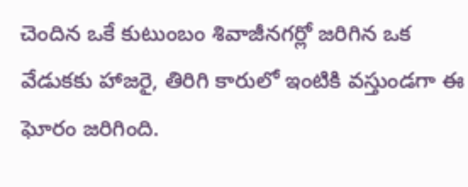చెందిన ఒకే కుటుంబం శివాజీనగర్లో జరిగిన ఒక వేడుకకు హాజరై, తిరిగి కారులో ఇంటికి వస్తుండగా ఈ ఘోరం జరిగింది.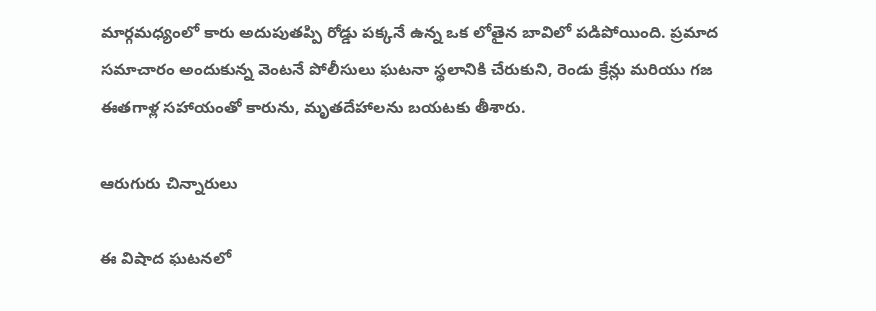మార్గమధ్యంలో కారు అదుపుతప్పి రోడ్డు పక్కనే ఉన్న ఒక లోతైన బావిలో పడిపోయింది. ప్రమాద సమాచారం అందుకున్న వెంటనే పోలీసులు ఘటనా స్థలానికి చేరుకుని, రెండు క్రేన్లు మరియు గజ ఈతగాళ్ల సహాయంతో కారును, మృతదేహాలను బయటకు తీశారు.

ఆరుగురు చిన్నారులు

ఈ విషాద ఘటనలో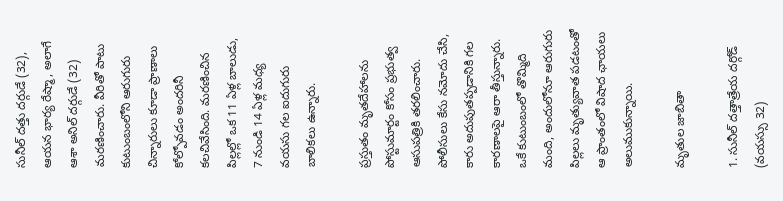సునీల్ దత్తు దర్గుడే (32), ఆయన భార్య రేష్మా, అలాగే ఆశా అనిల్ దర్గుడే (32) మరణించారు. వీరితో పాటు కుటుంబంలోని ఆరుగురు చిన్నారులు కూడా ప్రాణాలు కోల్పోవడం అందరినీ కలచివేసింది. మరణించిన పిల్లల్లో ఒక 11 ఏళ్ల బాలుడు, 7 నుండి 14 ఏళ్ల మధ్య వయసు గల ఐదుగురు బాలికలు ఉన్నారు.

ప్రస్తుతం మృతదేహాలను పోస్టుమార్టం కోసం ప్రభుత్వ ఆసుపత్రికి తరలించారు. పోలీసులు కేసు నమోదు చేసి, కారు అదుపుతప్పడానికి గల కారణాలపై ఆరా తీస్తున్నారు. ఒకే కుటుంబంలో తొమ్మిది మంది, అందులోనూ ఆరుగురు పిల్లలు మృత్యువాత పడటంతో ఆ ప్రాంతంలో విషాద ఛాయలు అలుముకున్నాయి.

మృతుల జాబితా

1. సునీల్ దత్తాత్రేయ దర్గోడ్ (వయస్సు 32)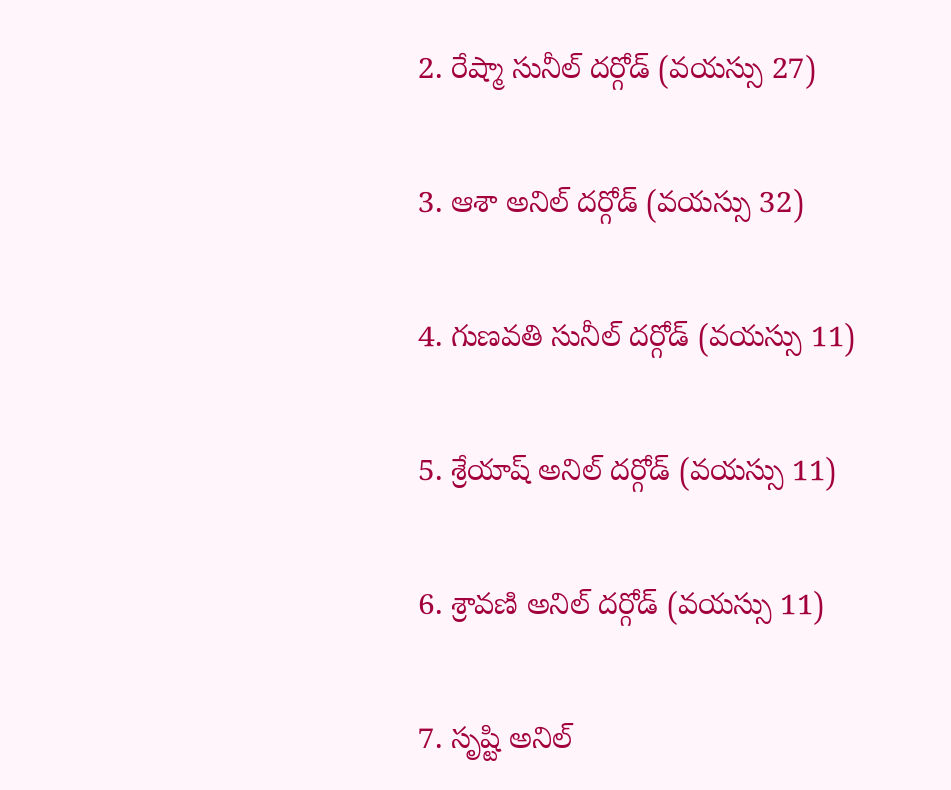2. రేష్మా సునీల్ దర్గోడ్ (వయస్సు 27)

3. ఆశా అనిల్ దర్గోడ్ (వయస్సు 32)

4. గుణవతి సునీల్ దర్గోడ్ (వయస్సు 11)

5. శ్రేయాష్ అనిల్ దర్గోడ్ (వయస్సు 11)

6. శ్రావణి అనిల్ దర్గోడ్ (వయస్సు 11)

7. సృష్టి అనిల్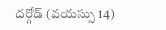దర్గోడ్ (వయస్సు 14)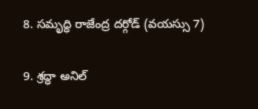8. సమృద్ధి రాజేంద్ర దర్గోడ్ (వయస్సు 7)

9. శ్రద్ధా అనిల్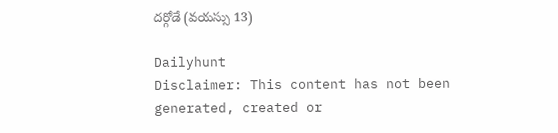దర్గోడే (వయస్సు 13)

Dailyhunt
Disclaimer: This content has not been generated, created or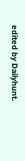edited by Dailyhunt.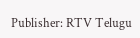Publisher: RTV Telugu